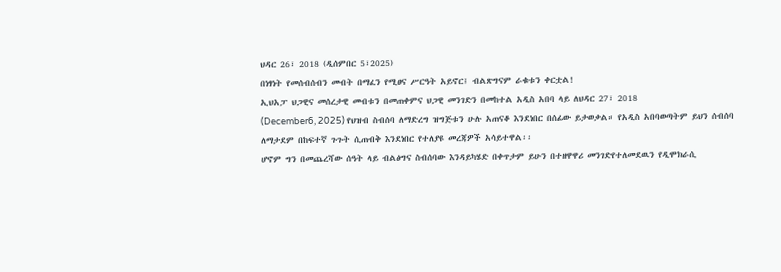ህዳር 26፣ 2018 (ዲሰምበር 5፣2025)
በነፃነት የመሰብሰብን መብት በማፈን የሚፀና ሥርዓት አይኖር፤ ብልጽግናም ራቁቱን ቀርቷል!
ኢህአፓ ህጋዊና መሰረታዊ መብቱን በመጠቀምና ህጋዊ መንገድን በመከተል አዲስ አበባ ላይ ለህዳር 27፣ 2018
(December6, 2025) የህዝብ ስብሰባ ለማድረግ ዝግጅቱን ሁሉ አጠናቆ እንደነበር በሰፊው ይታወቃል። የአዲስ አበባወጣትም ይህን ሰብሰባ ለማታደም በከፍተኛ ጉጉት ሲጠብቅ እንደነበር የተለያዩ መረጃዎች አሳይተዋል፡፡
ሆኖም ግን በመጨረሻው ሰዓት ላይ ብልፅግና ስብሰባው እንዳይካሄድ በቀጥታም ይሁን በተዘዋዋሪ መንገድየተለመደዉን የዲሞክራሲ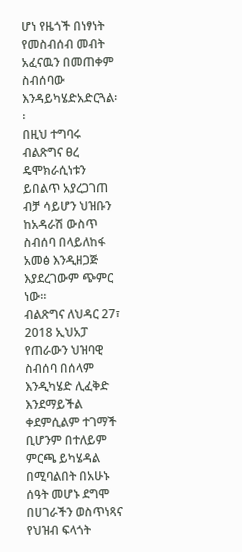ሆነ የዜጎች በነፃነት የመስብሰብ መብት አፈናዉን በመጠቀም ስብሰባው እንዳይካሄድአድርጓል፡፡
በዚህ ተግባሩ ብልጽግና ፀረ ዴሞክራሲነቱን ይበልጥ አያረጋገጠ ብቻ ሳይሆን ህዝቡን ከአዳራሽ ውስጥ ስብሰባ በላይለከፋ አመፅ እንዲዘጋጅ እያደረገውም ጭምር ነው።
ብልጽግና ለህዳር 27፣ 2018 ኢህአፓ የጠራውን ህዝባዊ ስብሰባ በሰላም እንዲካሄድ ሊፈቅድ እንደማይችል ቀደምሲልም ተገማች ቢሆንም በተለይም ምርጫ ይካሄዳል በሚባልበት በአሁኑ ሰዓት መሆኑ ደግሞ በሀገራችን ወስጥነጻና የህዝብ ፍላጎት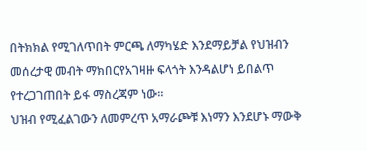በትክክል የሚገለጥበት ምርጫ ለማካሄድ እንደማይቻል የህዝብን መሰረታዊ መብት ማክበርየአገዛዙ ፍላጎት እንዳልሆነ ይበልጥ የተረጋገጠበት ይፋ ማስረጃም ነው፡፡
ህዝብ የሚፈልገውን ለመምረጥ አማራጮቹ እነማን እንደሆኑ ማውቅ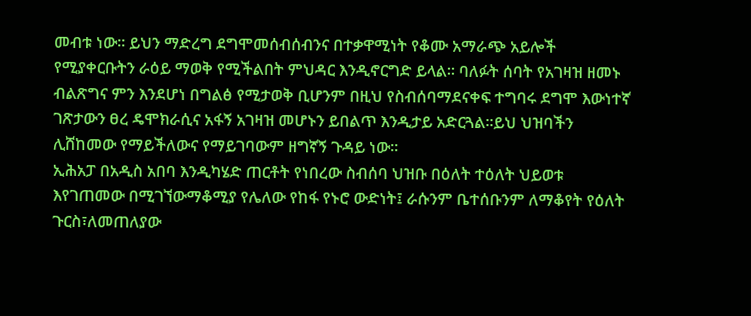መብቱ ነው፡፡ ይህን ማድረግ ደግሞመሰብሰብንና በተቃዋሚነት የቆሙ አማራጭ አይሎች የሚያቀርቡትን ራዕይ ማወቅ የሚችልበት ምህዳር እንዲኖርግድ ይላል፡፡ ባለፉት ሰባት የአገዛዝ ዘመኑ ብልጽግና ምን እንደሆነ በግልፅ የሚታወቅ ቢሆንም በዚህ የስብሰባማደናቀፍ ተግባሩ ደግሞ እውነተኛ ገጽታውን ፀረ ዴሞክራሲና አፋኝ አገዛዝ መሆኑን ይበልጥ እንዲታይ አድርጓል፡፡ይህ ህዝባችን ሊሸከመው የማይችለውና የማይገባውም ዘግኛኝ ጉዳይ ነው፡፡
ኢሕአፓ በአዲስ አበባ እንዲካሄድ ጠርቶት የነበረው ስብሰባ ህዝቡ በዕለት ተዕለት ህይወቱ እየገጠመው በሚገኘውማቆሚያ የሌለው የከፋ የኑሮ ውድነት፤ ራሱንም ቤተሰቡንም ለማቆየት የዕለት ጉርስ፣ለመጠለያው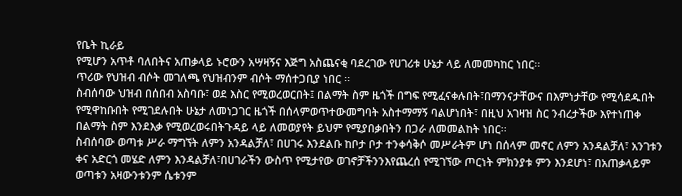የቤት ኪራይ
የሚሆን አጥቶ ባለበትና አጠቃላይ ኑሮውን አሣዛኝና እጅግ አስጨናቂ ባደረገው የሀገሪቱ ሁኔታ ላይ ለመመካከር ነበር፡፡
ጥሪው የህዝብ ብሶት መገለጫ የህዝብንም ብሶት ማሰተጋቢያ ነበር ፡፡
ስብሰባው ህዝብ በሰበብ አስባቡ፣ ወደ እስር የሚወረወርበት፤ በልማት ስም ዜጎች በግፍ የሚፈናቀሉበት፣በማንናታቸውና በእምነታቸው የሚሳደዱበት የሚዋከቡበት የሚገደሉበት ሁኔታ ለመነጋገር ዜጎች በሰላምወጥተውመግባት አስተማማኝ ባልሆነበት፣ በዚህ አገዛዝ ስር ንብረታችው እየተነጠቀ በልማት ስም እንደእቃ የሚወረወሩበትጉዳይ ላይ ለመወያየት ይህም የሚያበቃበትን በጋራ ለመመልከት ነበር፡፡
ስብሰባው ወጣቱ ሥራ ማግኘት ለምን አንዳልቻለ፣ በሀገሩ እንደልቡ ከቦታ ቦታ ተንቀሳቅሶ መሥራትም ሆነ በሰላም መኖር ለምን አንዳልቻለ፣ አንገቱን ቀና አድርጎ መሄድ ለምን እንዳልቻለ፣በሀገራችን ውስጥ የሚታየው ወገኖቻችንንእየጨረሰ የሚገኘው ጦርነት ምክንያቱ ምን እንደሆነ፣ በአጠቃላይም ወጣቱን አዛውንቱንም ሴቱንም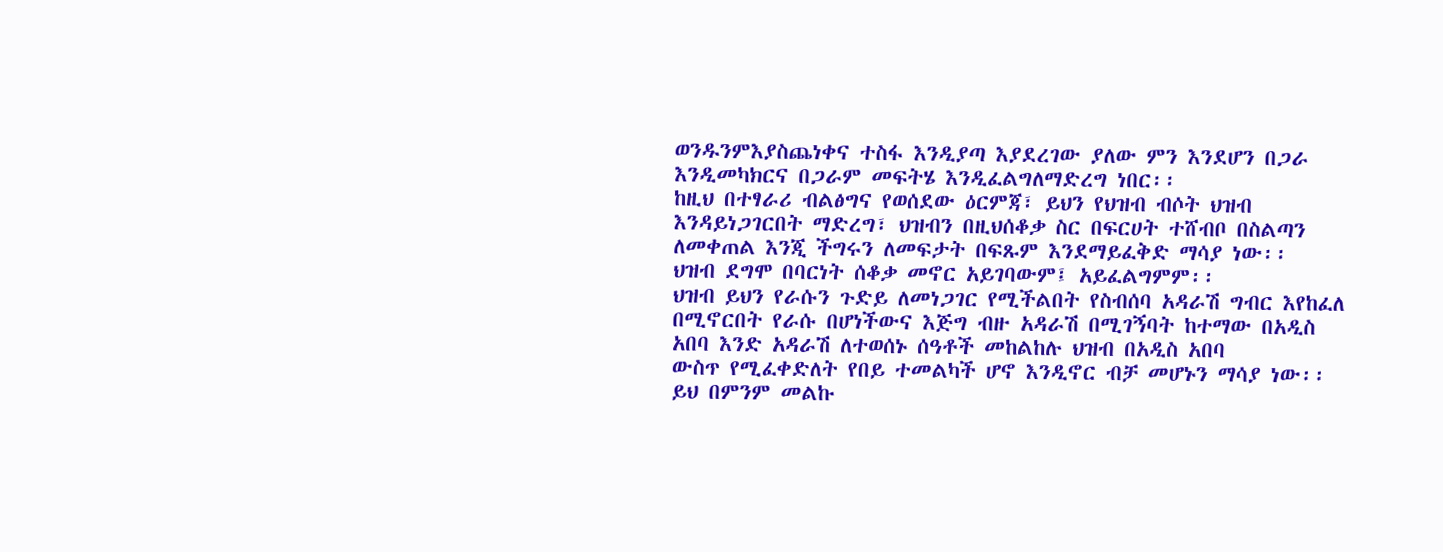ወንዱንምእያስጨነቀና ተስፋ እንዲያጣ እያደረገው ያለው ምን እንደሆን በጋራ እንዲመካክርና በጋራም መፍትሄ እንዲፈልግለማድረግ ነበር፡፡
ከዚህ በተፃራሪ ብልፅግና የወሰደው ዕርምጃ፣ ይህን የህዝብ ብሶት ህዝብ እንዳይነጋገርበት ማድረግ፣ ህዝብን በዚህሰቆቃ ስር በፍርሀት ተሸብቦ በስልጣን ለመቀጠል እንጂ ችግሩን ለመፍታት በፍጹም እንደማይፈቅድ ማሳያ ነው፡፡
ህዝብ ደግሞ በባርነት ሰቆቃ መኖር አይገባውም፤ አይፈልግምም፡፡
ህዝብ ይህን የራሱን ጉድይ ለመነጋገር የሚችልበት የስብሰባ አዳራሽ ግብር እየከፈለ በሚኖርበት የራሱ በሆነችውና እጅግ ብዙ አዳራሽ በሚገኝባት ከተማው በአዲስ አበባ እንድ አዳራሽ ለተወሰኑ ሰዓቶች መከልከሉ ህዝብ በአዲስ አበባ
ውስጥ የሚፈቀድለት የበይ ተመልካች ሆኖ እንዲኖር ብቻ መሆኑን ማሳያ ነው፡፡ ይህ በምንም መልኩ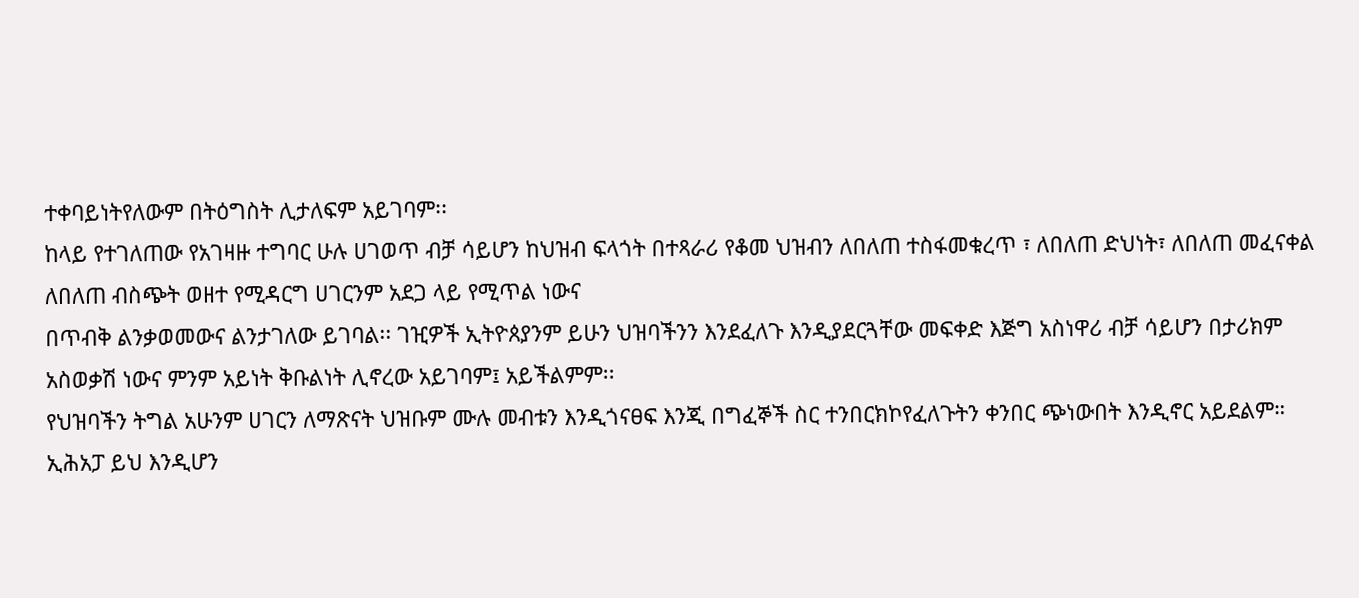ተቀባይነትየለውም በትዕግስት ሊታለፍም አይገባም፡፡
ከላይ የተገለጠው የአገዛዙ ተግባር ሁሉ ሀገወጥ ብቻ ሳይሆን ከህዝብ ፍላጎት በተጻራሪ የቆመ ህዝብን ለበለጠ ተስፋመቁረጥ ፣ ለበለጠ ድህነት፣ ለበለጠ መፈናቀል ለበለጠ ብስጭት ወዘተ የሚዳርግ ሀገርንም አደጋ ላይ የሚጥል ነውና
በጥብቅ ልንቃወመውና ልንታገለው ይገባል፡፡ ገዢዎች ኢትዮጰያንም ይሁን ህዝባችንን እንደፈለጉ እንዲያደርጓቸው መፍቀድ እጅግ አስነዋሪ ብቻ ሳይሆን በታሪክም አስወቃሽ ነውና ምንም አይነት ቅቡልነት ሊኖረው አይገባም፤ አይችልምም፡፡
የህዝባችን ትግል አሁንም ሀገርን ለማጽናት ህዝቡም ሙሉ መብቱን እንዲጎናፀፍ እንጂ በግፈኞች ስር ተንበርክኮየፈለጉትን ቀንበር ጭነውበት እንዲኖር አይደልም።
ኢሕአፓ ይህ እንዲሆን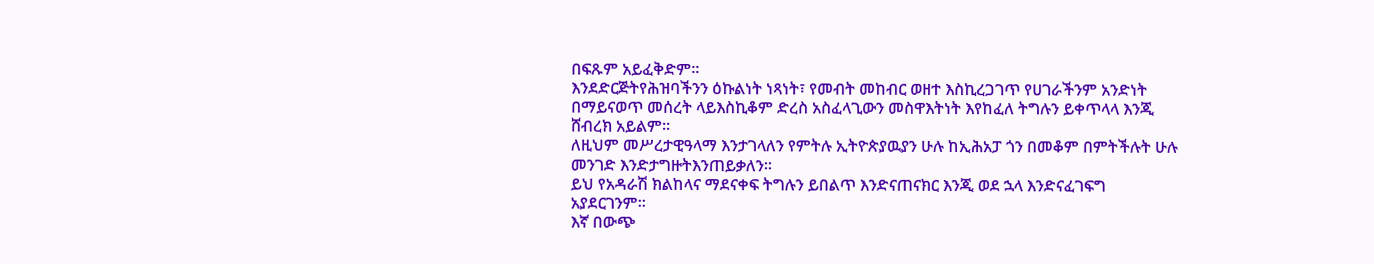በፍጹም አይፈቅድም፡፡
እንደድርጅትየሕዝባችንን ዕኩልነት ነጻነት፣ የመብት መከብር ወዘተ እስኪረጋገጥ የሀገራችንም አንድነት በማይናወጥ መሰረት ላይእስኪቆም ድረስ አስፈላጊውን መስዋእትነት እየከፈለ ትግሉን ይቀጥላላ እንጂ ሸብረክ አይልም፡፡
ለዚህም መሥረታዊዓላማ እንታገላለን የምትሉ ኢትዮጵያዉያን ሁሉ ከኢሕአፓ ጎን በመቆም በምትችሉት ሁሉ መንገድ እንድታግዙትእንጠይቃለን፡፡
ይህ የአዳራሽ ክልከላና ማደናቀፍ ትግሉን ይበልጥ እንድናጠናክር እንጂ ወደ ኋላ እንድናፈገፍግ አያደርገንም፡፡
እኛ በውጭ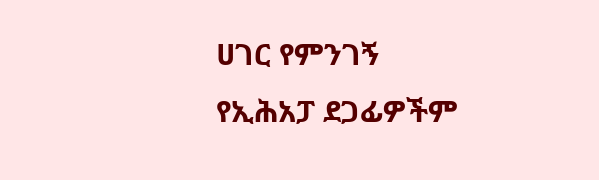ሀገር የምንገኝ የኢሕአፓ ደጋፊዎችም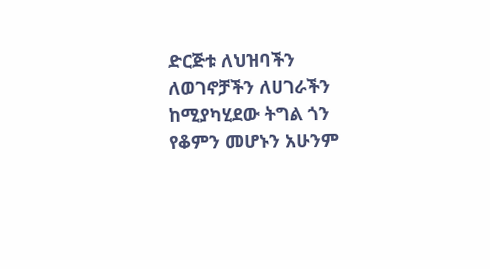ድርጅቱ ለህዝባችን ለወገኖቻችን ለሀገራችን ከሚያካሂደው ትግል ጎን የቆምን መሆኑን አሁንም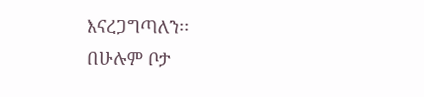እናረጋግጣለን፡፡
በሁሉም ቦታ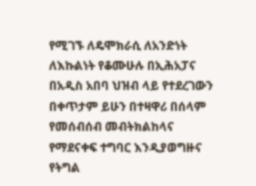የሚገኙ ለዴሞክራሲ ለአንድነት ለእኩልነት የቆሙሁሉ በኢሕአፓና በአዲስ አበባ ህዝብ ላይ የተደረገውን በቀጥታም ይሁን በተዛዋሪ በሰላም የመሰብሰብ መብትክልከላና የማደናቀፍ ተግባር እንዲያወግዙና የትግል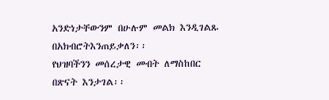አንድነታቸውንም በሁሉም መልክ እንዲገልጹ በአክብሮትእንጠይቃለን፡፡
የህዝባችንን መሰረታዊ መብት ለማስከበር በጽናት እንታገል፡፡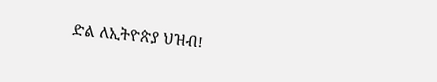ድል ለኢትዮጵያ ህዝብ!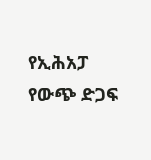የኢሕአፓ የውጭ ድጋፍ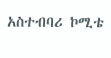አስተብባሪ ኮሚቴ